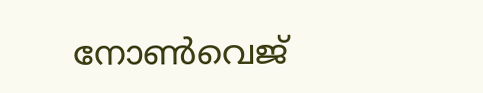നോൺവെജ്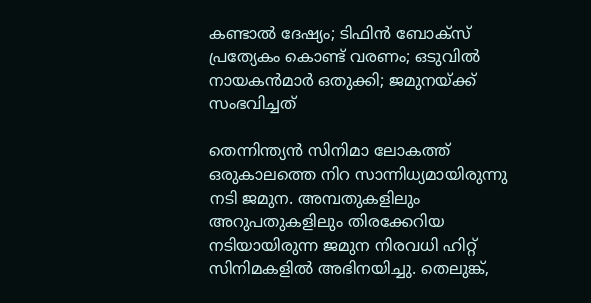കണ്ടാൽ ദേഷ്യം; ടിഫിൻ ബോക്സ് പ്രത്യേകം കൊണ്ട് വരണം; ഒടുവിൽ നായകൻമാർ ഒതുക്കി; ജമുനയ്ക്ക് സംഭവിച്ചത്

തെന്നിന്ത്യൻ സിനിമാ ലോകത്ത് ഒരുകാലത്തെ നിറ സാന്നിധ്യമായിരുന്നു നടി ജമുന. അമ്പതുകളിലും അറുപതുകളിലും തിരക്കേറിയ നടിയായിരുന്ന ജമുന നിരവധി ഹിറ്റ് സിനിമകളിൽ അഭിനയിച്ചു. തെലുങ്ക്,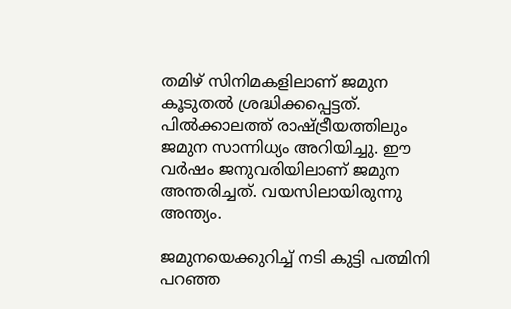തമിഴ് സിനിമകളിലാണ് ജമുന കൂടുതൽ ശ്രദ്ധിക്കപ്പെ‌ട്ടത്. പിൽക്കാലത്ത് രാഷ്ട്രീയത്തിലും ജമുന സാന്നിധ്യം അറിയിച്ചു. ഈ വർഷം ജനുവരിയിലാണ് ജമുന അന്തരിച്ചത്. വയസിലായിരുന്നു അന്ത്യം.

ജമുനയെക്കുറിച്ച് നടി കുട്ടി പത്മിനി പറഞ്ഞ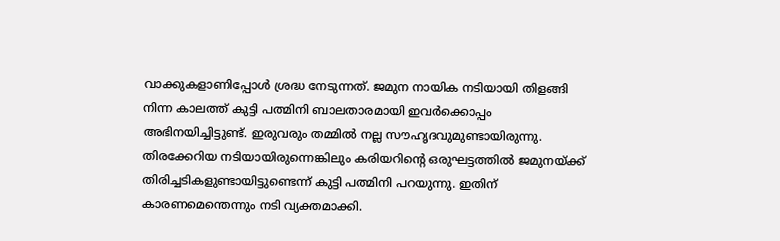വാക്കുകളാണിപ്പോൾ ശ്രദ്ധ നേടുന്നത്. ജമുന നായിക നടിയായി തിളങ്ങി നിന്ന കാലത്ത് കുട്ടി പത്മിനി ബാലതാരമായി ഇവർക്കൊപ്പം അഭിനയിച്ചിട്ടുണ്ട്. ഇരുവരും തമ്മിൽ നല്ല സൗഹൃദവുമുണ്ടായിരുന്നു. തിരക്കേറിയ നടിയായിരുന്നെങ്കിലും കരിയറിന്റെ ഒരുഘട്ടത്തിൽ ജമുനയ്ക്ക് തിരിച്ചടികളുണ്ടായിട്ടുണ്ടെന്ന് കുട്ടി പത്മിനി പറയുന്നു. ഇതിന് കാരണമെന്തെന്നും നടി വ്യക്തമാക്കി.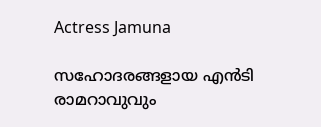Actress Jamuna

സഹോദരങ്ങളായ എൻടി രാമറാവുവും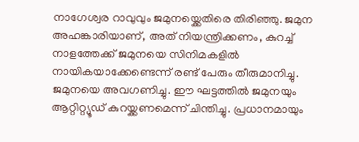നാഗേശ്വര റാവുവും ജമുനയ്ക്കെതിരെ തിരിഞ്ഞു. ജമുന അഹങ്കാരിയാണ്, അത് നിയന്ത്രിക്കണം, കുറച്ച് നാളത്തേക്ക് ജമുനയെ സിനിമകളിൽ നായികയാക്കേണ്ടെന്ന് രണ്ട് പേരും തീരുമാനിച്ചു. ജമുനയെ അവഗണിച്ചു. ഈ ഘ‌ട്ടത്തിൽ ജമുനയും ആറ്റിറ്റ്യൂഡ് കുറയ്ക്കണമെന്ന് ചിന്തിച്ചു. പ്രധാനമായും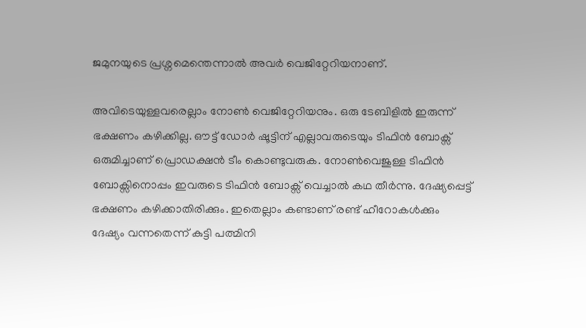ജമുനയുടെ പ്രശ്നമെന്തെന്നാൽ അവർ വെജിറ്റേറിയനാണ്.

അവിടെയുള്ളവരെല്ലാം നോൺ വെജിറ്റേറിയനും. ഒരു ടേബിളിൽ ഇരുന്ന് ഭക്ഷണം കഴിക്കില്ല. ഔ‌ട്ട് ഡോർ ഷൂട്ടിന് എല്ലാവരുടെയും ടിഫിൻ ബോക്സ് ഒരുമിച്ചാണ് പ്രൊഡക്ഷൻ ടീം കൊണ്ടുവരുക. നോൺവെജുള്ള ടിഫിൻ ബോക്സിനൊപ്പം ഇവരുടെ ടിഫിൻ ബോക്സ് വെച്ചാൽ കഥ തീർന്നു. ദേഷ്യപ്പെട്ട് ഭക്ഷണം കഴിക്കാതിരിക്കും. ഇതെല്ലാം കണ്ടാണ് രണ്ട് ഹീറോകൾക്കും ദേഷ്യം വന്നതെന്ന് കുട്ടി പത്മിനി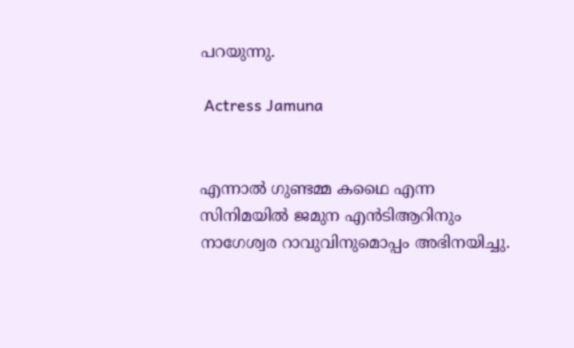പറയുന്നു.

 Actress Jamuna


എന്നാൽ ഗുണ്ടമ്മ കഥൈ എന്ന സിനിമയിൽ ജമുന എൻടിആറിനും നാഗേശ്വര റാവുവിനുമൊപ്പം അഭിനയിച്ചു.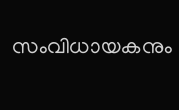സംവിധായകനും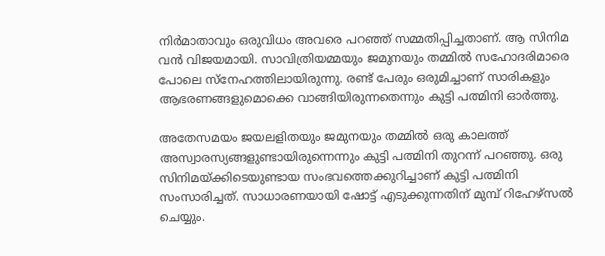നിർമാതാവും ഒരുവിധം അവരെ പറഞ്ഞ് സമ്മതിപ്പിച്ചതാണ്. ആ സിനിമ വൻ വിജയമായി. സാവിത്രിയമ്മയും ജമുനയും തമ്മിൽ സഹോദരിമാരെ പോലെ സ്നേഹത്തിലായിരുന്നു. രണ്ട് പേരും ഒരുമിച്ചാണ് സാരികളും ആഭരണങ്ങളുമൊക്കെ വാങ്ങിയിരുന്നതെന്നും കു‌ട്ടി പത്മിനി ഓർത്തു.

അതേസമയം ജയലളിതയും ജമുനയും തമ്മിൽ ഒരു കാലത്ത് അസ്വാരസ്യങ്ങളുണ്ടായിരുന്നെന്നും കുട്ടി പത്മിനി തുറന്ന് പറഞ്ഞു. ഒരു സിനിമയ്ക്കിടെയുണ്ടായ സംഭവത്തെക്കുറിച്ചാണ് കുട്ടി പത്മിനി സംസാരിച്ചത്. സാധാരണയായി ഷോട്ട് എടുക്കുന്നതിന് മുമ്പ് റിഹേഴ്സൽ ചെയ്യും.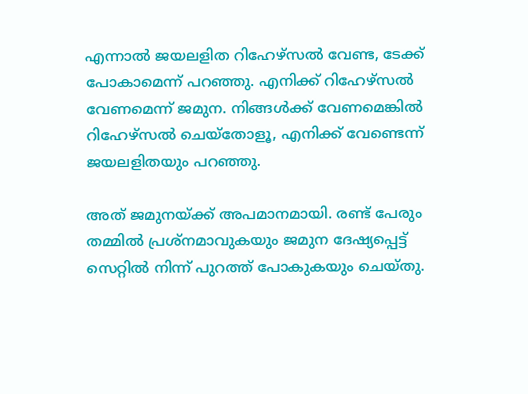എന്നാൽ ജയലളിത റിഹേഴ്സൽ വേണ്ട, ടേക്ക് പോകാമെന്ന് പറഞ്ഞു. എനിക്ക് റിഹേഴ്സൽ വേണമെന്ന് ജമുന. നിങ്ങൾക്ക് വേണമെങ്കിൽ റിഹേഴ്സൽ ചെയ്തോളൂ, എനിക്ക് വേണ്ടെന്ന് ജയലളിതയും പറഞ്ഞു.

അത് ജമുനയ്ക്ക് അപമാനമായി. രണ്ട് പേരും തമ്മിൽ പ്രശ്നമാവുകയും ജമുന ദേഷ്യപ്പെട്ട് സെറ്റിൽ നിന്ന് പുറത്ത് പോകുകയും ചെയ്തു.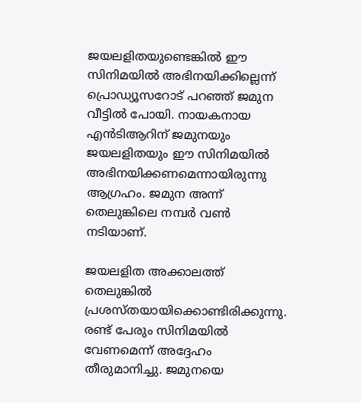ജയലളിതയുണ്ടെങ്കിൽ ഈ സിനിമയിൽ അഭിനയിക്കില്ലെന്ന് പ്രൊഡ്യൂസറോട് പറഞ്ഞ് ജമുന വീട്ടിൽ പോയി. നായകനായ എൻടിആറിന് ജമുനയും ജയലളിതയും ഈ സിനിമയിൽ അഭിനയിക്കണമെന്നായിരുന്നു ആഗ്രഹം. ജമുന അന്ന് തെലുങ്കിലെ നമ്പർ വൺ നടിയാണ്.

ജയലളിത അക്കാലത്ത് തെലുങ്കിൽ പ്രശസ്തയായിക്കൊണ്ടിരിക്കുന്നു. രണ്ട് പേരും സിനിമയിൽ വേണമെന്ന് അദ്ദേഹം തീരുമാനിച്ചു. ജമുനയെ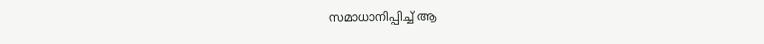സമാധാനിപ്പിച്ച് ആ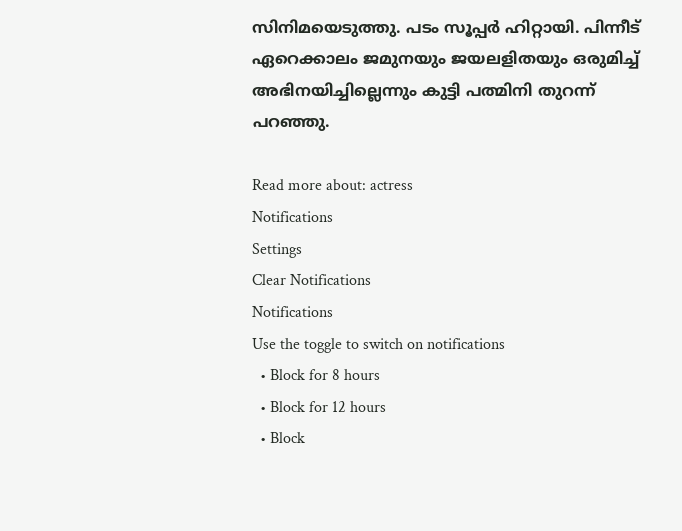സിനിമയെടുത്തു. പടം സൂപ്പർ ഹിറ്റായി. പിന്നീട് ഏറെക്കാലം ജമുനയും ജയലളിതയും ഒരുമിച്ച് അഭിനയിച്ചില്ലെന്നും കുട്ടി പത്മിനി തുറന്ന് പറഞ്ഞു.

Read more about: actress
Notifications
Settings
Clear Notifications
Notifications
Use the toggle to switch on notifications
  • Block for 8 hours
  • Block for 12 hours
  • Block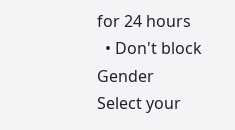for 24 hours
  • Don't block
Gender
Select your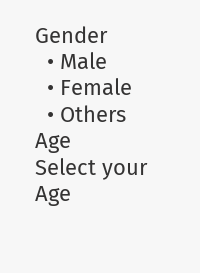Gender
  • Male
  • Female
  • Others
Age
Select your Age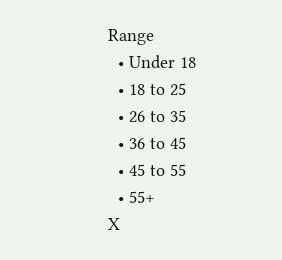Range
  • Under 18
  • 18 to 25
  • 26 to 35
  • 36 to 45
  • 45 to 55
  • 55+
X